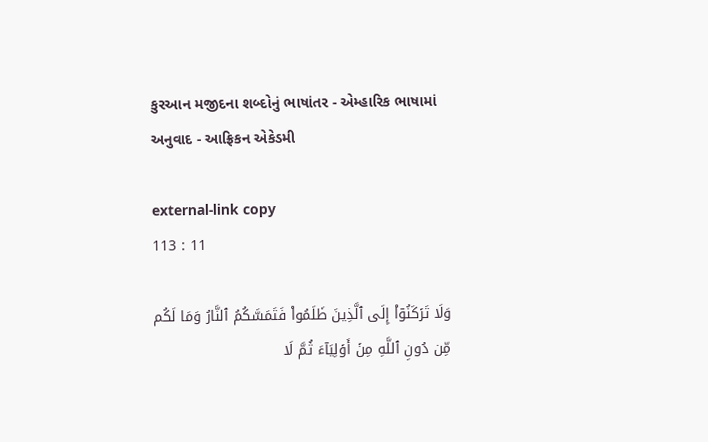કુરઆન મજીદના શબ્દોનું ભાષાંતર - એમ્હારિક ભાષામાં અનુવાદ - આફ્રિકન એકેડમી

external-link copy
113 : 11

وَلَا تَرۡكَنُوٓاْ إِلَى ٱلَّذِينَ ظَلَمُواْ فَتَمَسَّكُمُ ٱلنَّارُ وَمَا لَكُم مِّن دُونِ ٱللَّهِ مِنۡ أَوۡلِيَآءَ ثُمَّ لَا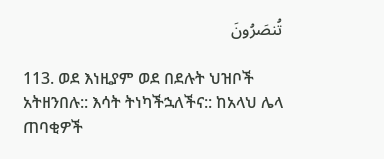تُنصَرُونَ

113. ወደ እነዚያም ወደ በደሉት ህዝቦች አትዘንበሉ:: እሳት ትነካችኋለችና:: ከአላህ ሌላ ጠባቂዎች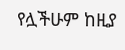የሏችሁም ከዚያ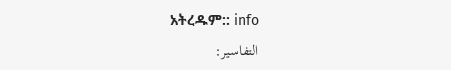አትረዱም:: info
التفاسير: